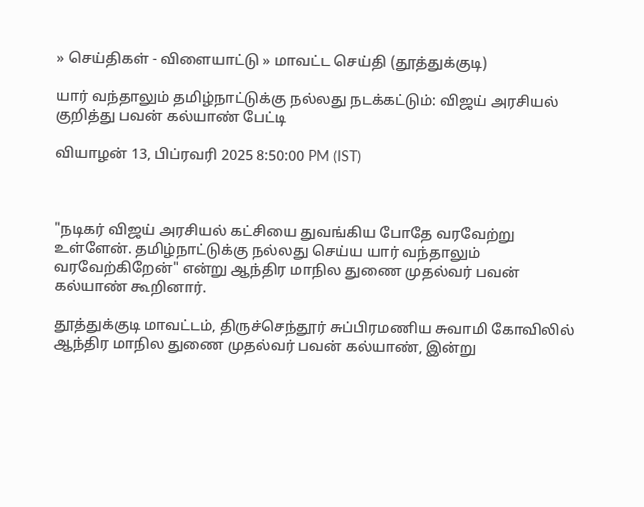» செய்திகள் - விளையாட்டு » மாவட்ட செய்தி (தூத்துக்குடி)

யார் வந்தாலும் தமிழ்நாட்டுக்கு நல்லது நடக்கட்டும்: விஜய் அரசியல் குறித்து பவன் கல்யாண் பேட்டி

வியாழன் 13, பிப்ரவரி 2025 8:50:00 PM (IST)



"நடிகர் விஜய் அரசியல் கட்சியை துவங்கிய போதே வரவேற்று உள்ளேன். தமிழ்நாட்டுக்கு நல்லது செய்ய யார் வந்தாலும் வரவேற்கிறேன்" என்று ஆந்திர மாநில துணை முதல்வர் பவன் கல்யாண் கூறினார்.

தூத்துக்குடி மாவட்டம், திருச்செந்தூர் சுப்பிரமணிய சுவாமி கோவிலில் ஆந்திர மாநில துணை முதல்வர் பவன் கல்யாண், இன்று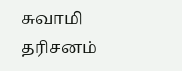சுவாமி தரிசனம்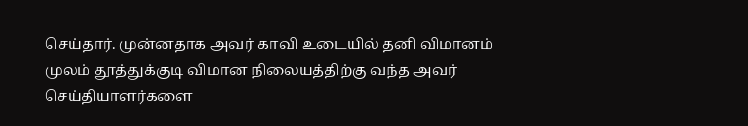செய்தார். முன்னதாக அவர் காவி உடையில் தனி விமானம் முலம் தூத்துக்குடி விமான நிலையத்திற்கு வந்த அவர் செய்தியாளர்களை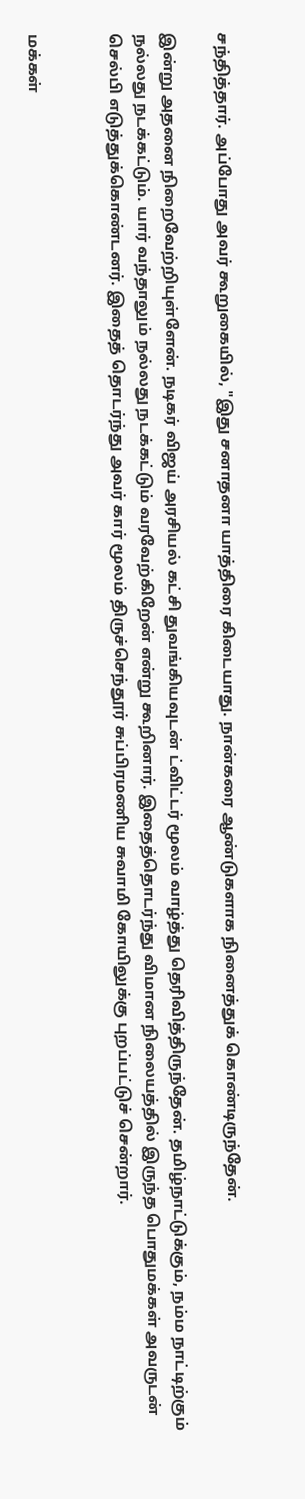சந்தித்தார். அப்போது அவர் கூறுகையில், "இது சனாதனா யாத்திரை கிடையாது. நான்கரை ஆண்டுகளாக நினைத்துக் கொண்டிருந்தேன்.

இன்று அதனை நிறைவேற்றியுள்ளேன். நடிகர் விஜய் அரசியல் கட்சி துவங்கியவுடன் ட்விட்டர் மூலம் வாழ்த்து தெரிவித்திருந்தேன். தமிழ்நாட்டுக்கும், நம்ம நாட்டிற்கும் நல்லது நடக்கட்டும். யார் வந்தாலும் நல்லது நடக்கட்டும் வரவேற்கிறேன் என்று கூறினார். இதைத்தொடர்ந்து விமான நிலையத்தில் இருந்த பொதுமக்கள் அவருடன் செல்பி எடுத்துக்கொண்டனர். இதைத் தொடர்ந்து அவர் கார் மூலம் திருச்செந்தூர் சுப்பிரமணிய சுவாமி கோயிலுக்கு புறப்பட்டுச் சென்றார்.


மக்கள்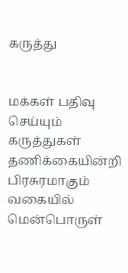கருத்து


மக்கள் பதிவு செய்யும் கருத்துகள் தணிக்கையின்றி பிரசுரமாகும் வகையில் மென்பொருள்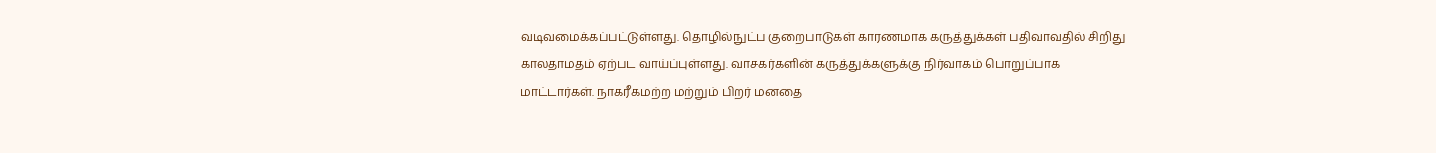வடிவமைக்கப்பட்டுள்ளது. தொழில்நுட்ப குறைபாடுகள் காரணமாக கருத்துக்கள் பதிவாவதில் சிறிது காலதாமதம் ஏற்பட வாய்ப்புள்ளது. வாசகர்களின் கருத்துக்களுக்கு நிர்வாகம் பொறுப்பாக மாட்டார்கள். நாகரீகமற்ற மற்றும் பிறர் மனதை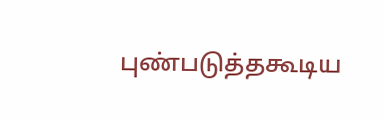புண்படுத்தகூடிய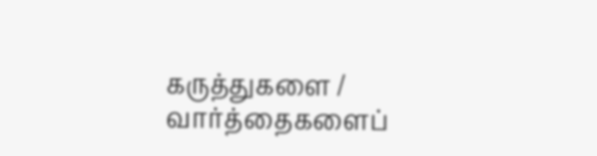கருத்துகளை / வார்த்தைகளைப்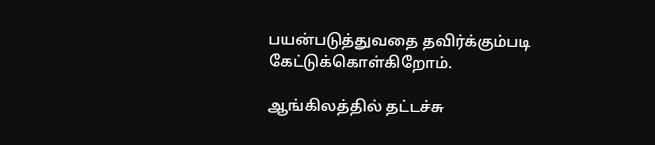பயன்படுத்துவதை தவிர்க்கும்படி கேட்டுக்கொள்கிறோம்.

ஆங்கிலத்தில் தட்டச்சு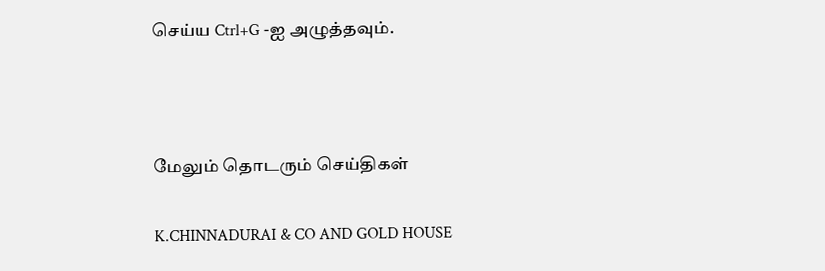செய்ய Ctrl+G -ஐ அழுத்தவும்.



மேலும் தொடரும் செய்திகள்

K.CHINNADURAI & CO AND GOLD HOUSE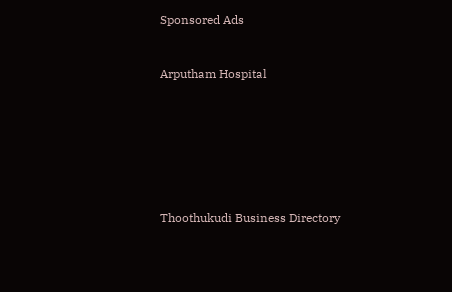Sponsored Ads


Arputham Hospital







Thoothukudi Business Directory